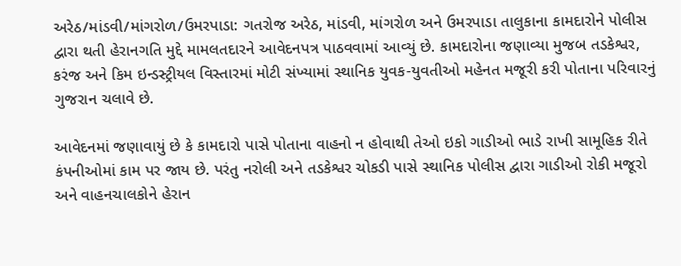અરેઠ/માંડવી/માંગરોળ/ઉમરપાડા: ગતરોજ અરેઠ, માંડવી, માંગરોળ અને ઉમરપાડા તાલુકાના કામદારોને પોલીસ દ્વારા થતી હેરાનગતિ મુદ્દે મામલતદારને આવેદનપત્ર પાઠવવામાં આવ્યું છે. કામદારોના જણાવ્યા મુજબ તડકેશ્વર, કરંજ અને કિમ ઇન્ડસ્ટ્રીયલ વિસ્તારમાં મોટી સંખ્યામાં સ્થાનિક યુવક-યુવતીઓ મહેનત મજૂરી કરી પોતાના પરિવારનું ગુજરાન ચલાવે છે.

આવેદનમાં જણાવાયું છે કે કામદારો પાસે પોતાના વાહનો ન હોવાથી તેઓ ઇકો ગાડીઓ ભાડે રાખી સામૂહિક રીતે કંપનીઓમાં કામ પર જાય છે. પરંતુ નરોલી અને તડકેશ્વર ચોકડી પાસે સ્થાનિક પોલીસ દ્વારા ગાડીઓ રોકી મજૂરો અને વાહનચાલકોને હેરાન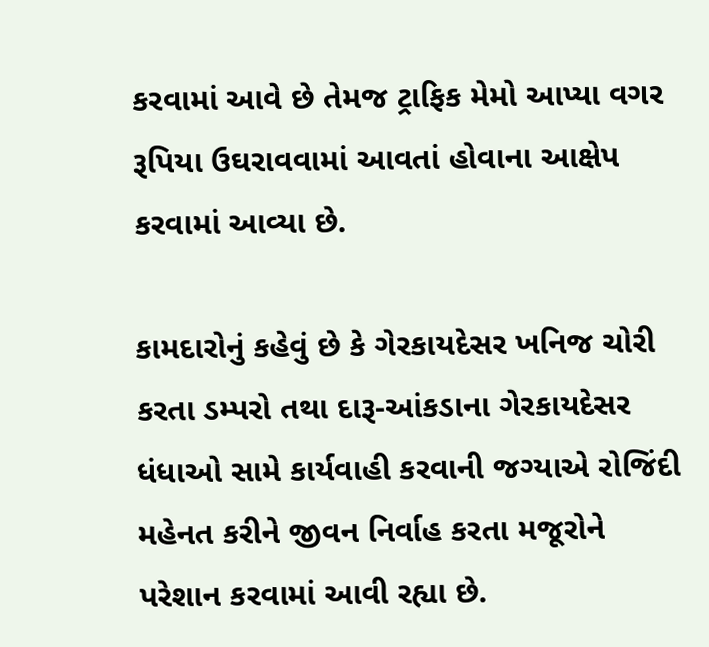કરવામાં આવે છે તેમજ ટ્રાફિક મેમો આપ્યા વગર રૂપિયા ઉઘરાવવામાં આવતાં હોવાના આક્ષેપ કરવામાં આવ્યા છે.

કામદારોનું કહેવું છે કે ગેરકાયદેસર ખનિજ ચોરી કરતા ડમ્પરો તથા દારૂ-આંકડાના ગેરકાયદેસર ધંધાઓ સામે કાર્યવાહી કરવાની જગ્યાએ રોજિંદી મહેનત કરીને જીવન નિર્વાહ કરતા મજૂરોને પરેશાન કરવામાં આવી રહ્યા છે.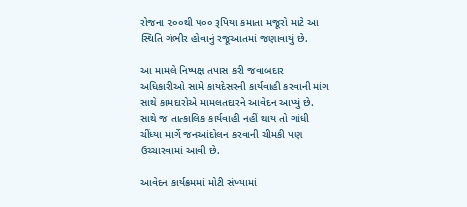રોજના ૨૦૦થી ૫૦૦ રૂપિયા કમાતા મજૂરો માટે આ સ્થિતિ ગંભીર હોવાનું રજૂઆતમાં જણાવાયું છે.

આ મામલે નિષ્પક્ષ તપાસ કરી જવાબદાર અધિકારીઓ સામે કાયદેસરની કાર્યવાહી કરવાની માંગ સાથે કામદારોએ મામલતદારને આવેદન આપ્યું છે. સાથે જ તાત્કાલિક કાર્યવાહી નહીં થાય તો ગાંધી ચીંધ્યા માર્ગે જનઆંદોલન કરવાની ચીમકી પણ ઉચ્ચારવામાં આવી છે.

આવેદન કાર્યક્રમમાં મોટી સંખ્યામાં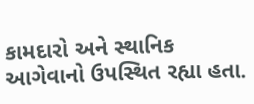કામદારો અને સ્થાનિક આગેવાનો ઉપસ્થિત રહ્યા હતા.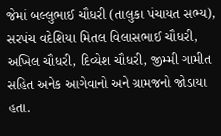જેમાં બલ્લુભાઈ ચૌધરી (તાલુકા પંચાયત સભ્ય), સરપંચ વદેશિયા મિતલ વિલાસભાઈ ચૌધરી, અખિલ ચૌધરી, દિવ્યેશ ચૌધરી, જીમ્મી ગામીત સહિત અનેક આગેવાનો અને ગ્રામજનો જોડાયા હતા.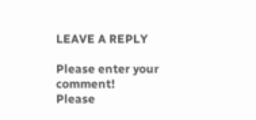LEAVE A REPLY

Please enter your comment!
Please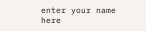enter your name here